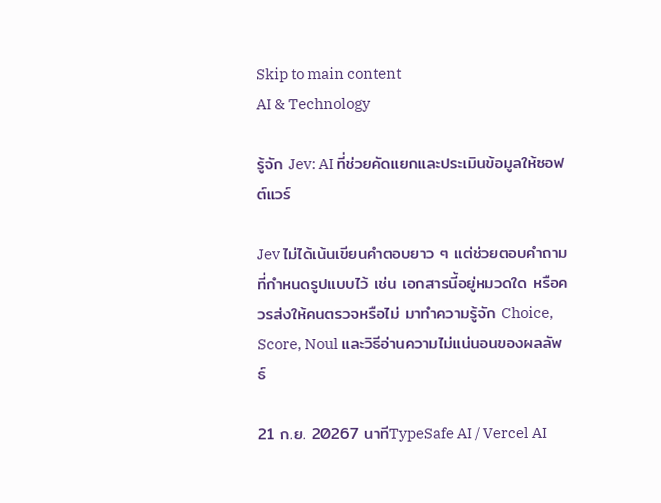Skip to main content
AI & Technology

รู้จัก Jev: AI ที่ช่วยคัดแยกและประเมินข้อมูลให้ซอฟต์แวร์

Jev ไม่ได้เน้นเขียนคำตอบยาว ๆ แต่ช่วยตอบคำถามที่กำหนดรูปแบบไว้ เช่น เอกสารนี้อยู่หมวดใด หรือควรส่งให้คนตรวจหรือไม่ มาทำความรู้จัก Choice, Score, Noul และวิธีอ่านความไม่แน่นอนของผลลัพธ์

21 ก.ย. 20267 นาทีTypeSafe AI / Vercel AI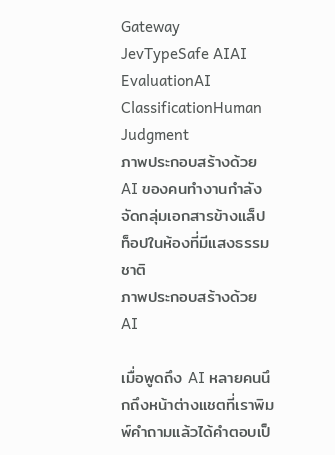Gateway
JevTypeSafe AIAI EvaluationAI ClassificationHuman Judgment
ภาพประกอบสร้างด้วย AI ของคนทำงานกำลังจัดกลุ่มเอกสารข้างแล็ปท็อปในห้องที่มีแสงธรรมชาติ
ภาพประกอบสร้างด้วย AI

เมื่อพูดถึง AI หลายคนนึกถึงหน้าต่างแชตที่เราพิมพ์คำถามแล้วได้คำตอบเป็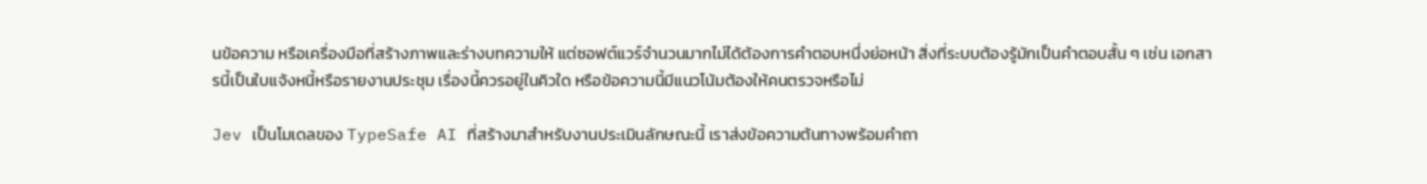นข้อความ หรือเครื่องมือที่สร้างภาพและร่างบทความให้ แต่ซอฟต์แวร์จำนวนมากไม่ได้ต้องการคำตอบหนึ่งย่อหน้า สิ่งที่ระบบต้องรู้มักเป็นคำตอบสั้น ๆ เช่น เอกสารนี้เป็นใบแจ้งหนี้หรือรายงานประชุม เรื่องนี้ควรอยู่ในคิวใด หรือข้อความนี้มีแนวโน้มต้องให้คนตรวจหรือไม่

Jev เป็นโมเดลของ TypeSafe AI ที่สร้างมาสำหรับงานประเมินลักษณะนี้ เราส่งข้อความต้นทางพร้อมคำถา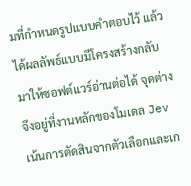มที่กำหนดรูปแบบคำตอบไว้ แล้วได้ผลลัพธ์แบบมีโครงสร้างกลับมาให้ซอฟต์แวร์อ่านต่อได้ จุดต่างจึงอยู่ที่งานหลักของโมเดล Jev เน้นการตัดสินจากตัวเลือกและเก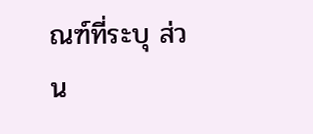ณฑ์ที่ระบุ ส่วน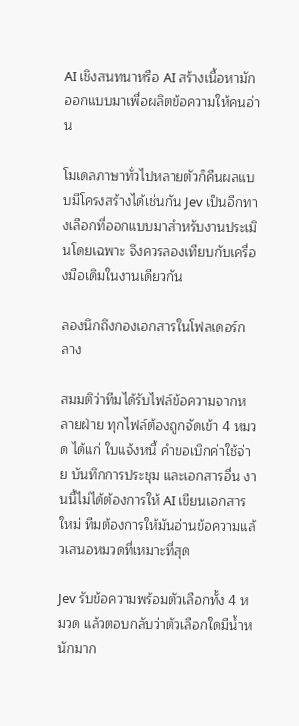AI เชิงสนทนาหรือ AI สร้างเนื้อหามักออกแบบมาเพื่อผลิตข้อความให้คนอ่าน

โมเดลภาษาทั่วไปหลายตัวก็คืนผลแบบมีโครงสร้างได้เช่นกัน Jev เป็นอีกทางเลือกที่ออกแบบมาสำหรับงานประเมินโดยเฉพาะ จึงควรลองเทียบกับเครื่องมือเดิมในงานเดียวกัน

ลองนึกถึงกองเอกสารในโฟลเดอร์กลาง

สมมติว่าทีมได้รับไฟล์ข้อความจากหลายฝ่าย ทุกไฟล์ต้องถูกจัดเข้า 4 หมวด ได้แก่ ใบแจ้งหนี้ คำขอเบิกค่าใช้จ่าย บันทึกการประชุม และเอกสารอื่น งานนี้ไม่ได้ต้องการให้ AI เขียนเอกสารใหม่ ทีมต้องการให้มันอ่านข้อความแล้วเสนอหมวดที่เหมาะที่สุด

Jev รับข้อความพร้อมตัวเลือกทั้ง 4 หมวด แล้วตอบกลับว่าตัวเลือกใดมีน้ำหนักมาก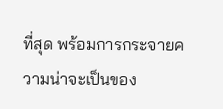ที่สุด พร้อมการกระจายความน่าจะเป็นของ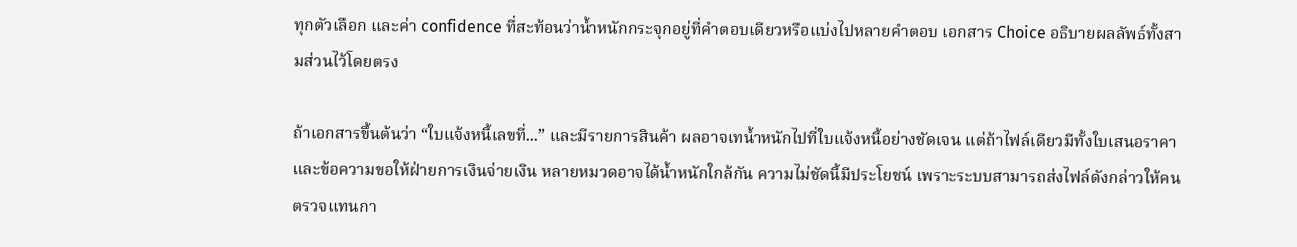ทุกตัวเลือก และค่า confidence ที่สะท้อนว่าน้ำหนักกระจุกอยู่ที่คำตอบเดียวหรือแบ่งไปหลายคำตอบ เอกสาร Choice อธิบายผลลัพธ์ทั้งสามส่วนไว้โดยตรง

ถ้าเอกสารขึ้นต้นว่า “ใบแจ้งหนี้เลขที่...” และมีรายการสินค้า ผลอาจเทน้ำหนักไปที่ใบแจ้งหนี้อย่างชัดเจน แต่ถ้าไฟล์เดียวมีทั้งใบเสนอราคาและข้อความขอให้ฝ่ายการเงินจ่ายเงิน หลายหมวดอาจได้น้ำหนักใกล้กัน ความไม่ชัดนี้มีประโยชน์ เพราะระบบสามารถส่งไฟล์ดังกล่าวให้คนตรวจแทนกา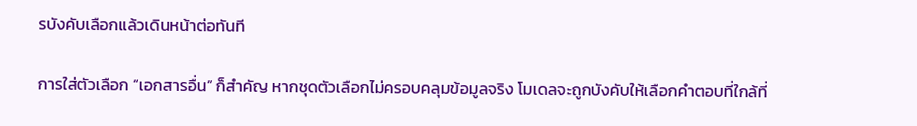รบังคับเลือกแล้วเดินหน้าต่อทันที

การใส่ตัวเลือก “เอกสารอื่น” ก็สำคัญ หากชุดตัวเลือกไม่ครอบคลุมข้อมูลจริง โมเดลจะถูกบังคับให้เลือกคำตอบที่ใกล้ที่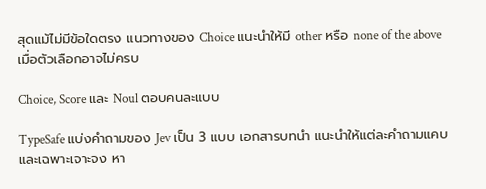สุดแม้ไม่มีข้อใดตรง แนวทางของ Choice แนะนำให้มี other หรือ none of the above เมื่อตัวเลือกอาจไม่ครบ

Choice, Score และ Noul ตอบคนละแบบ

TypeSafe แบ่งคำถามของ Jev เป็น 3 แบบ เอกสารบทนำ แนะนำให้แต่ละคำถามแคบและเฉพาะเจาะจง หา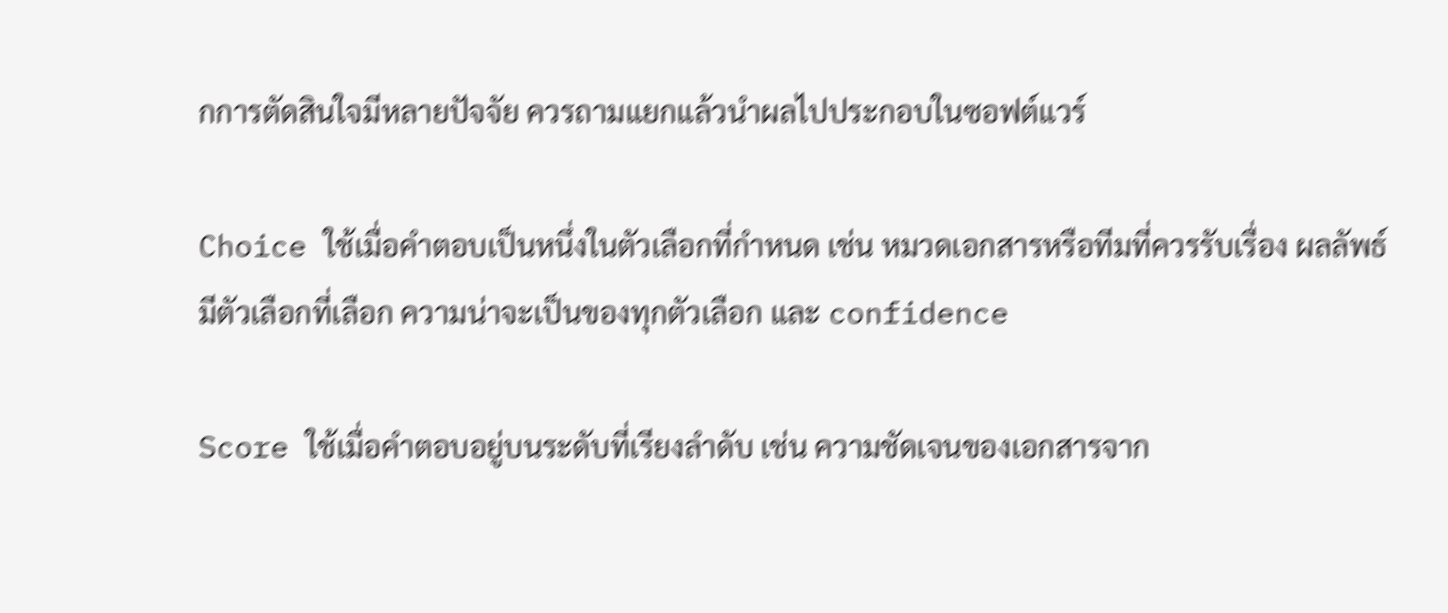กการตัดสินใจมีหลายปัจจัย ควรถามแยกแล้วนำผลไปประกอบในซอฟต์แวร์

Choice ใช้เมื่อคำตอบเป็นหนึ่งในตัวเลือกที่กำหนด เช่น หมวดเอกสารหรือทีมที่ควรรับเรื่อง ผลลัพธ์มีตัวเลือกที่เลือก ความน่าจะเป็นของทุกตัวเลือก และ confidence

Score ใช้เมื่อคำตอบอยู่บนระดับที่เรียงลำดับ เช่น ความชัดเจนของเอกสารจาก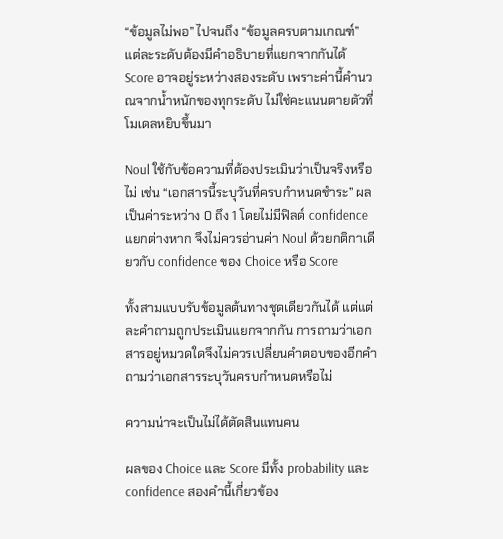“ข้อมูลไม่พอ” ไปจนถึง “ข้อมูลครบตามเกณฑ์” แต่ละระดับต้องมีคำอธิบายที่แยกจากกันได้ Score อาจอยู่ระหว่างสองระดับ เพราะค่านี้คำนวณจากน้ำหนักของทุกระดับ ไม่ใช่คะแนนตายตัวที่โมเดลหยิบขึ้นมา

Noul ใช้กับข้อความที่ต้องประเมินว่าเป็นจริงหรือไม่ เช่น “เอกสารนี้ระบุวันที่ครบกำหนดชำระ” ผลเป็นค่าระหว่าง 0 ถึง 1 โดยไม่มีฟิลด์ confidence แยกต่างหาก จึงไม่ควรอ่านค่า Noul ด้วยกติกาเดียวกับ confidence ของ Choice หรือ Score

ทั้งสามแบบรับข้อมูลต้นทางชุดเดียวกันได้ แต่แต่ละคำถามถูกประเมินแยกจากกัน การถามว่าเอกสารอยู่หมวดใดจึงไม่ควรเปลี่ยนคำตอบของอีกคำถามว่าเอกสารระบุวันครบกำหนดหรือไม่

ความน่าจะเป็นไม่ได้ตัดสินแทนคน

ผลของ Choice และ Score มีทั้ง probability และ confidence สองคำนี้เกี่ยวข้อง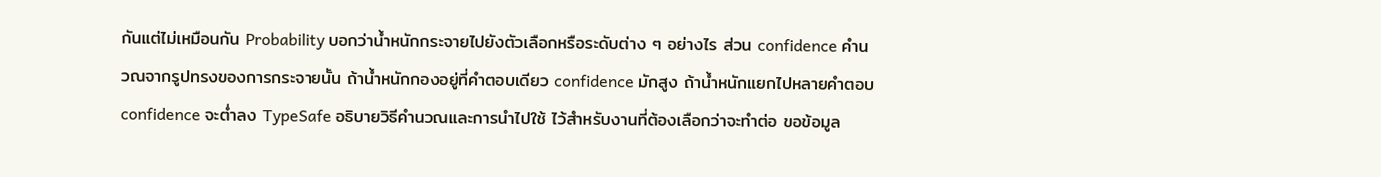กันแต่ไม่เหมือนกัน Probability บอกว่าน้ำหนักกระจายไปยังตัวเลือกหรือระดับต่าง ๆ อย่างไร ส่วน confidence คำนวณจากรูปทรงของการกระจายนั้น ถ้าน้ำหนักกองอยู่ที่คำตอบเดียว confidence มักสูง ถ้าน้ำหนักแยกไปหลายคำตอบ confidence จะต่ำลง TypeSafe อธิบายวิธีคำนวณและการนำไปใช้ ไว้สำหรับงานที่ต้องเลือกว่าจะทำต่อ ขอข้อมูล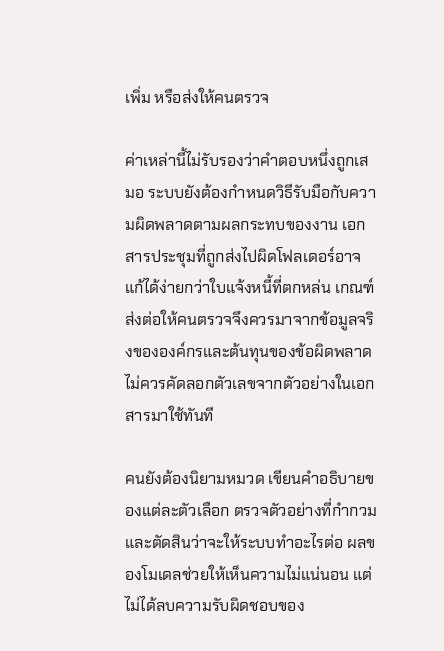เพิ่ม หรือส่งให้คนตรวจ

ค่าเหล่านี้ไม่รับรองว่าคำตอบหนึ่งถูกเสมอ ระบบยังต้องกำหนดวิธีรับมือกับความผิดพลาดตามผลกระทบของงาน เอกสารประชุมที่ถูกส่งไปผิดโฟลเดอร์อาจแก้ได้ง่ายกว่าใบแจ้งหนี้ที่ตกหล่น เกณฑ์ส่งต่อให้คนตรวจจึงควรมาจากข้อมูลจริงขององค์กรและต้นทุนของข้อผิดพลาด ไม่ควรคัดลอกตัวเลขจากตัวอย่างในเอกสารมาใช้ทันที

คนยังต้องนิยามหมวด เขียนคำอธิบายของแต่ละตัวเลือก ตรวจตัวอย่างที่กำกวม และตัดสินว่าจะให้ระบบทำอะไรต่อ ผลของโมเดลช่วยให้เห็นความไม่แน่นอน แต่ไม่ได้ลบความรับผิดชอบของ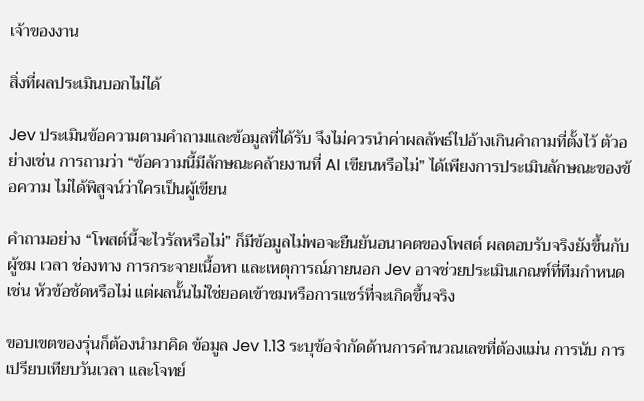เจ้าของงาน

สิ่งที่ผลประเมินบอกไม่ได้

Jev ประเมินข้อความตามคำถามและข้อมูลที่ได้รับ จึงไม่ควรนำค่าผลลัพธ์ไปอ้างเกินคำถามที่ตั้งไว้ ตัวอย่างเช่น การถามว่า “ข้อความนี้มีลักษณะคล้ายงานที่ AI เขียนหรือไม่” ได้เพียงการประเมินลักษณะของข้อความ ไม่ได้พิสูจน์ว่าใครเป็นผู้เขียน

คำถามอย่าง “โพสต์นี้จะไวรัลหรือไม่” ก็มีข้อมูลไม่พอจะยืนยันอนาคตของโพสต์ ผลตอบรับจริงยังขึ้นกับผู้ชม เวลา ช่องทาง การกระจายเนื้อหา และเหตุการณ์ภายนอก Jev อาจช่วยประเมินเกณฑ์ที่ทีมกำหนด เช่น หัวข้อชัดหรือไม่ แต่ผลนั้นไม่ใช่ยอดเข้าชมหรือการแชร์ที่จะเกิดขึ้นจริง

ขอบเขตของรุ่นก็ต้องนำมาคิด ข้อมูล Jev 1.13 ระบุข้อจำกัดด้านการคำนวณเลขที่ต้องแม่น การนับ การเปรียบเทียบวันเวลา และโจทย์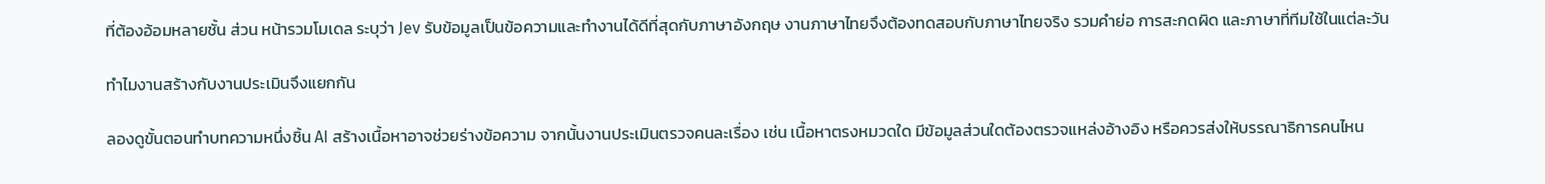ที่ต้องอ้อมหลายชั้น ส่วน หน้ารวมโมเดล ระบุว่า Jev รับข้อมูลเป็นข้อความและทำงานได้ดีที่สุดกับภาษาอังกฤษ งานภาษาไทยจึงต้องทดสอบกับภาษาไทยจริง รวมคำย่อ การสะกดผิด และภาษาที่ทีมใช้ในแต่ละวัน

ทำไมงานสร้างกับงานประเมินจึงแยกกัน

ลองดูขั้นตอนทำบทความหนึ่งชิ้น AI สร้างเนื้อหาอาจช่วยร่างข้อความ จากนั้นงานประเมินตรวจคนละเรื่อง เช่น เนื้อหาตรงหมวดใด มีข้อมูลส่วนใดต้องตรวจแหล่งอ้างอิง หรือควรส่งให้บรรณาธิการคนไหน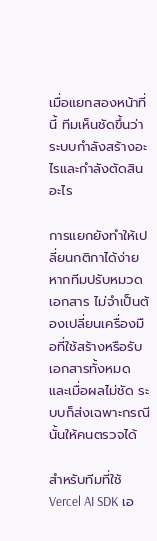เมื่อแยกสองหน้าที่นี้ ทีมเห็นชัดขึ้นว่าระบบกำลังสร้างอะไรและกำลังตัดสินอะไร

การแยกยังทำให้เปลี่ยนกติกาได้ง่าย หากทีมปรับหมวดเอกสาร ไม่จำเป็นต้องเปลี่ยนเครื่องมือที่ใช้สร้างหรือรับเอกสารทั้งหมด และเมื่อผลไม่ชัด ระบบก็ส่งเฉพาะกรณีนั้นให้คนตรวจได้

สำหรับทีมที่ใช้ Vercel AI SDK เอ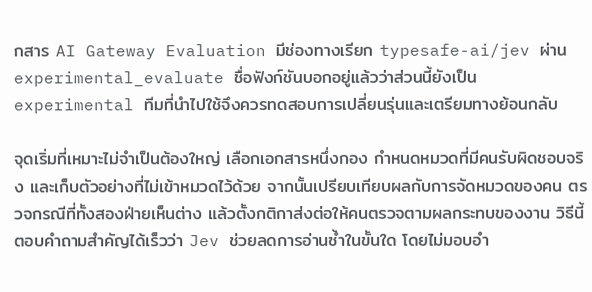กสาร AI Gateway Evaluation มีช่องทางเรียก typesafe-ai/jev ผ่าน experimental_evaluate ชื่อฟังก์ชันบอกอยู่แล้วว่าส่วนนี้ยังเป็น experimental ทีมที่นำไปใช้จึงควรทดสอบการเปลี่ยนรุ่นและเตรียมทางย้อนกลับ

จุดเริ่มที่เหมาะไม่จำเป็นต้องใหญ่ เลือกเอกสารหนึ่งกอง กำหนดหมวดที่มีคนรับผิดชอบจริง และเก็บตัวอย่างที่ไม่เข้าหมวดไว้ด้วย จากนั้นเปรียบเทียบผลกับการจัดหมวดของคน ตรวจกรณีที่ทั้งสองฝ่ายเห็นต่าง แล้วตั้งกติกาส่งต่อให้คนตรวจตามผลกระทบของงาน วิธีนี้ตอบคำถามสำคัญได้เร็วว่า Jev ช่วยลดการอ่านซ้ำในขั้นใด โดยไม่มอบอำ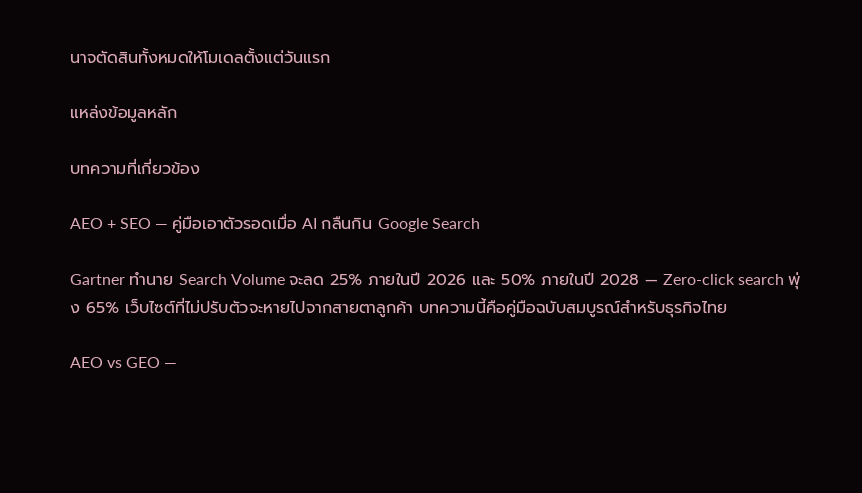นาจตัดสินทั้งหมดให้โมเดลตั้งแต่วันแรก

แหล่งข้อมูลหลัก

บทความที่เกี่ยวข้อง

AEO + SEO — คู่มือเอาตัวรอดเมื่อ AI กลืนกิน Google Search

Gartner ทำนาย Search Volume จะลด 25% ภายในปี 2026 และ 50% ภายในปี 2028 — Zero-click search พุ่ง 65% เว็บไซต์ที่ไม่ปรับตัวจะหายไปจากสายตาลูกค้า บทความนี้คือคู่มือฉบับสมบูรณ์สำหรับธุรกิจไทย

AEO vs GEO —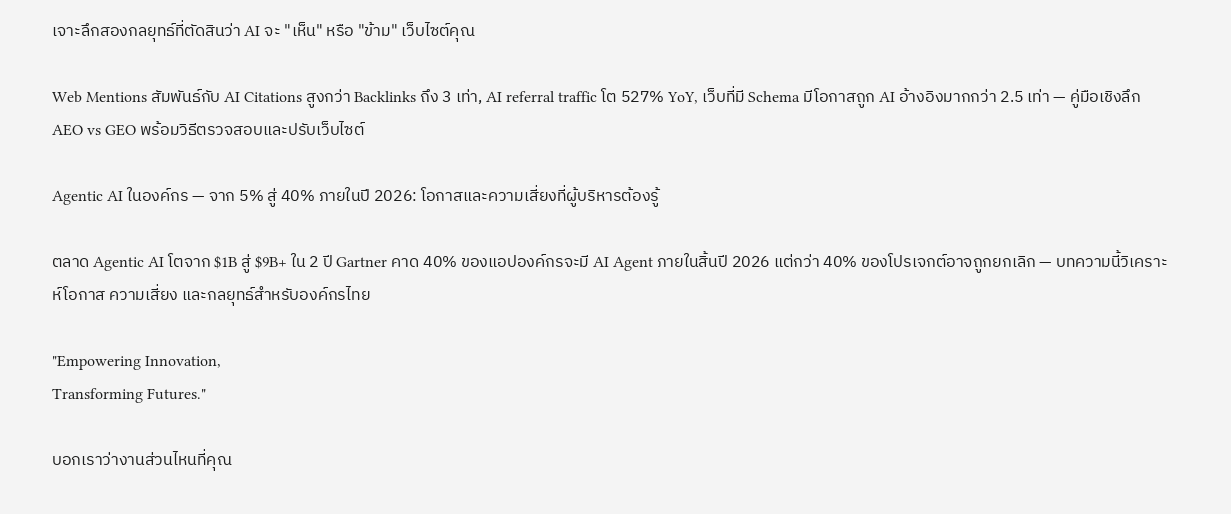เจาะลึกสองกลยุทธ์ที่ตัดสินว่า AI จะ "เห็น" หรือ "ข้าม" เว็บไซต์คุณ

Web Mentions สัมพันธ์กับ AI Citations สูงกว่า Backlinks ถึง 3 เท่า, AI referral traffic โต 527% YoY, เว็บที่มี Schema มีโอกาสถูก AI อ้างอิงมากกว่า 2.5 เท่า — คู่มือเชิงลึก AEO vs GEO พร้อมวิธีตรวจสอบและปรับเว็บไซต์

Agentic AI ในองค์กร — จาก 5% สู่ 40% ภายในปี 2026: โอกาสและความเสี่ยงที่ผู้บริหารต้องรู้

ตลาด Agentic AI โตจาก $1B สู่ $9B+ ใน 2 ปี Gartner คาด 40% ของแอปองค์กรจะมี AI Agent ภายในสิ้นปี 2026 แต่กว่า 40% ของโปรเจกต์อาจถูกยกเลิก — บทความนี้วิเคราะห์โอกาส ความเสี่ยง และกลยุทธ์สำหรับองค์กรไทย

"Empowering Innovation,
Transforming Futures."

บอกเราว่างานส่วนไหนที่คุณ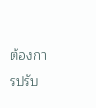ต้องการปรับ